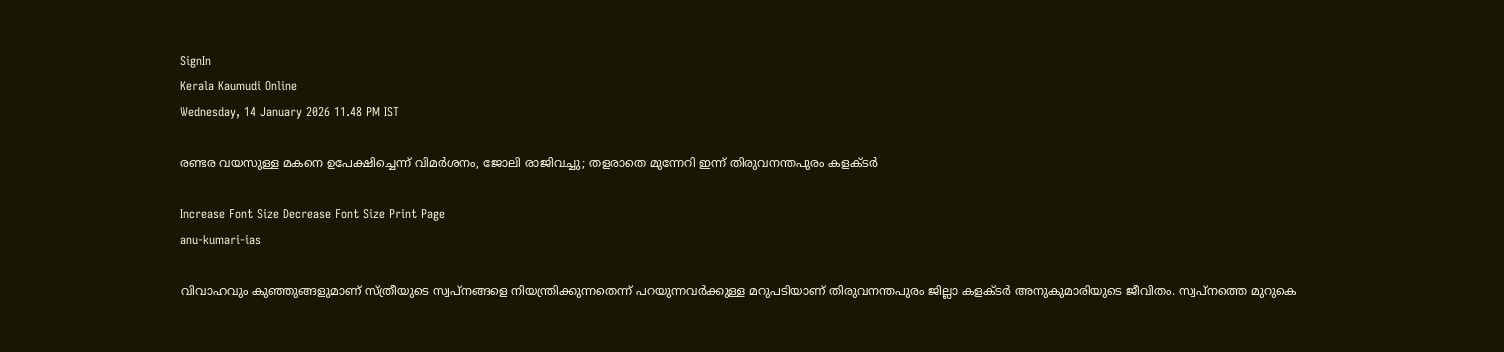SignIn
Kerala Kaumudi Online
Wednesday, 14 January 2026 11.48 PM IST

രണ്ടര വയസുള്ള മകനെ ഉപേക്ഷിച്ചെന്ന് വിമർശനം, ജോലി രാജിവച്ചു; തളരാതെ മുന്നേറി ഇന്ന് തിരുവനന്തപുരം കളക്‌ടർ

Increase Font Size Decrease Font Size Print Page
anu-kumari-ias

വിവാഹവും കുഞ്ഞുങ്ങളുമാണ് സ്ത്രീയുടെ സ്വപ്നങ്ങളെ നിയന്ത്രിക്കുന്നതെന്ന് പറയുന്നവർക്കുള്ള മറുപടിയാണ് തിരുവനന്തപുരം ജില്ലാ കളക്ടർ അനുകുമാരിയുടെ ജീവിതം. സ്വപ്നത്തെ മുറുകെ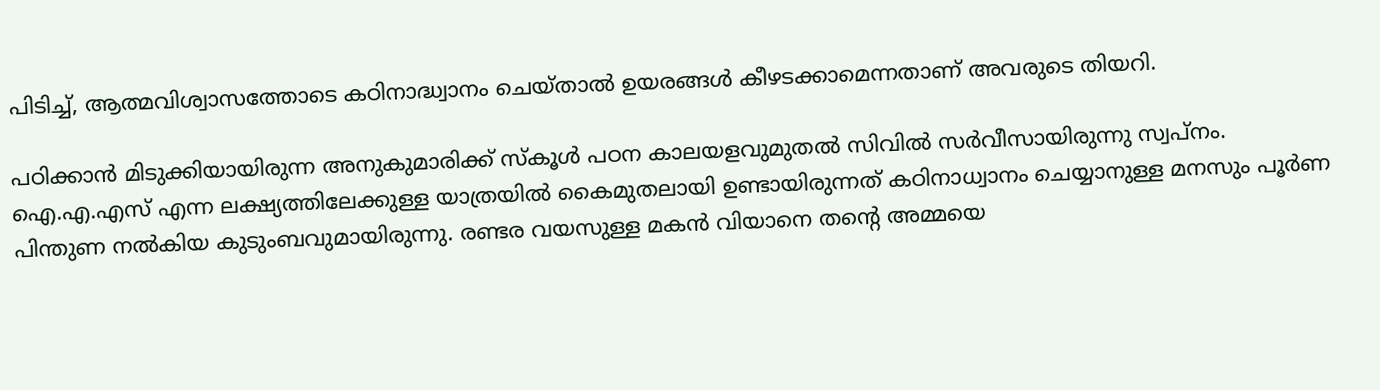പിടിച്ച്, ആത്മവിശ്വാസത്തോടെ കഠിനാദ്ധ്വാനം ചെയ്താൽ ഉയരങ്ങൾ കീഴടക്കാമെന്നതാണ് അവരുടെ തിയറി.

പഠിക്കാൻ മിടുക്കിയായിരുന്ന അനുകുമാരിക്ക് സ്കൂൾ പഠന കാലയളവുമുതൽ സിവിൽ സർവീസായിരുന്നു സ്വപ്നം. ഐ.എ.എസ് എന്ന ലക്ഷ്യത്തിലേക്കുള്ള യാത്രയിൽ കൈമുതലായി ഉണ്ടായിരുന്നത് കഠിനാധ്വാനം ചെയ്യാനുള്ള മനസും പൂർണ പിന്തുണ നൽകിയ കുടുംബവുമായിരുന്നു. രണ്ടര വയസുള്ള മകൻ വിയാനെ തന്റെ അമ്മയെ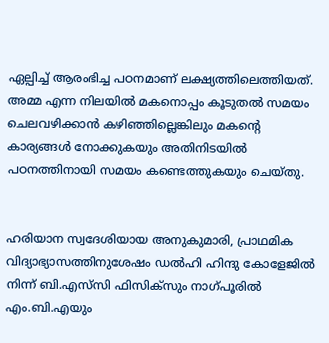ഏല്പിച്ച് ആരംഭിച്ച പഠനമാണ് ലക്ഷ്യത്തിലെത്തിയത്. അമ്മ എന്ന നിലയിൽ മകനൊപ്പം കൂടുതൽ സമയം ചെലവഴിക്കാൻ കഴിഞ്ഞില്ലെങ്കിലും മകന്റെ കാര്യങ്ങൾ നോക്കുകയും അതിനിടയിൽ പഠനത്തിനായി സമയം കണ്ടെത്തുകയും ചെയ്തു.


ഹരിയാന സ്വദേശിയായ അനുകുമാരി, പ്രാഥമിക വിദ്യാഭ്യാസത്തിനുശേഷം ഡൽഹി ഹിന്ദു കോളേജിൽ നിന്ന് ബി.എസ്‌സി ഫിസിക്സും നാഗ്പൂരിൽ എം.ബി.എയും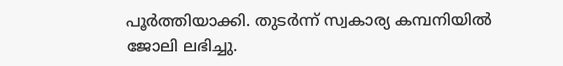പൂർത്തിയാക്കി. തുടർന്ന് സ്വകാര്യ കമ്പനിയിൽ ജോലി ലഭിച്ചു.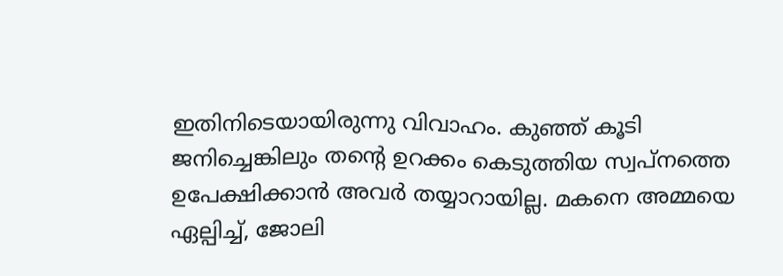ഇതിനിടെയായിരുന്നു വിവാഹം. കുഞ്ഞ് കൂടി ജനിച്ചെങ്കിലും തന്റെ ഉറക്കം കെടുത്തിയ സ്വപ്നത്തെ ഉപേക്ഷിക്കാൻ അവർ തയ്യാറായില്ല. മകനെ അമ്മയെ ഏല്പിച്ച്, ജോലി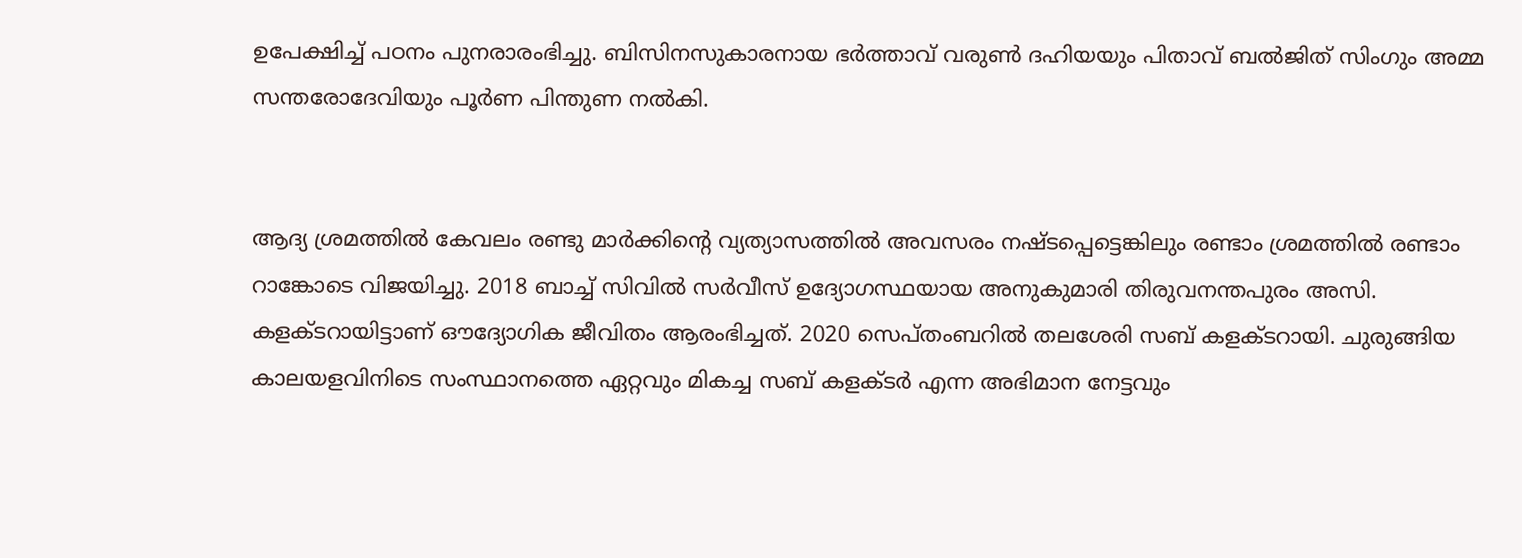ഉപേക്ഷിച്ച് പഠനം പുനരാരംഭിച്ചു. ബിസിനസുകാരനായ ഭർത്താവ് വരുൺ ദഹിയയും പിതാവ് ബൽജിത് സിംഗും അമ്മ സന്തരോദേവിയും പൂർണ പിന്തുണ നൽകി.


ആദ്യ ശ്രമത്തിൽ കേവലം രണ്ടു മാർക്കിന്റെ വ്യത്യാസത്തിൽ അവസരം നഷ്ടപ്പെട്ടെങ്കിലും രണ്ടാം ശ്രമത്തിൽ രണ്ടാം റാങ്കോടെ വിജയിച്ചു. 2018 ബാച്ച് സിവിൽ സർവീസ് ഉദ്യോഗസ്ഥയായ അനുകുമാരി തിരുവനന്തപുരം അസി. കളക്‌ടറായിട്ടാണ് ഔദ്യോഗിക ജീവിതം ആരംഭിച്ചത്. 2020 സെപ്തംബറിൽ തലശേരി സബ് കളക്ടറായി. ചുരുങ്ങിയ കാലയളവിനിടെ സംസ്ഥാനത്തെ ഏറ്റവും മികച്ച സബ് കളക്ടർ എന്ന അഭിമാന നേട്ടവും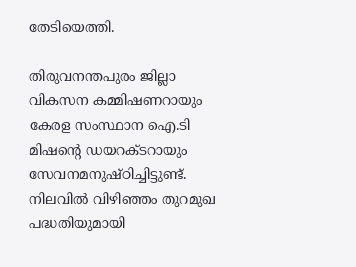തേടിയെത്തി.

തിരുവനന്തപുരം ജില്ലാ വികസന കമ്മിഷണറായും കേരള സംസ്ഥാന ഐ.ടി മിഷന്റെ ഡയറക്ട‌റായും സേവനമനുഷ്‌ഠിച്ചിട്ടുണ്ട്. നിലവിൽ വിഴിഞ്ഞം തുറമുഖ പദ്ധതിയുമായി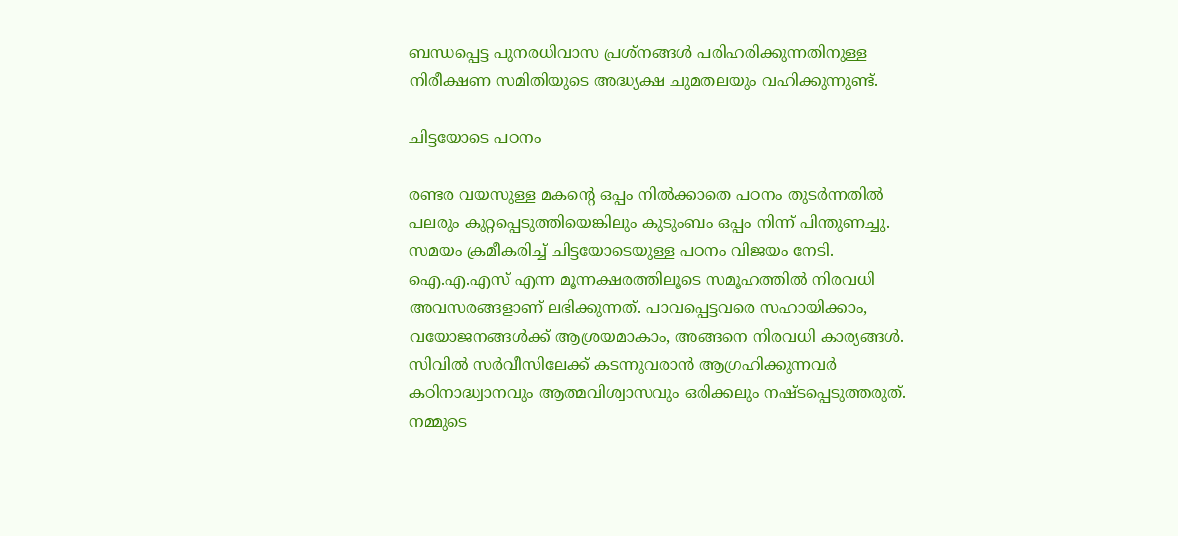ബന്ധപ്പെട്ട പുനരധിവാസ പ്രശ്‌നങ്ങൾ പരിഹരിക്കുന്നതിനുള്ള നിരീക്ഷണ സമിതിയുടെ അദ്ധ്യക്ഷ ചുമതലയും വഹിക്കുന്നുണ്ട്.

ചിട്ടയോടെ പഠനം

രണ്ടര വയസുള്ള മകന്റെ ഒപ്പം നിൽക്കാതെ പഠനം തുടർന്നതിൽ പലരും കുറ്റപ്പെടുത്തിയെങ്കിലും കുടുംബം ഒപ്പം നിന്ന് പിന്തുണച്ചു. സമയം ക്രമീകരിച്ച് ചിട്ടയോടെയുള്ള പഠനം വിജയം നേടി. ഐ.എ.എസ് എന്ന മൂന്നക്ഷരത്തിലൂടെ സമൂഹത്തിൽ നിരവധി അവസരങ്ങളാണ് ലഭിക്കുന്നത്. പാവപ്പെട്ടവരെ സഹായിക്കാം, വയോജനങ്ങൾക്ക് ആശ്രയമാകാം, അങ്ങനെ നിരവധി കാര്യങ്ങൾ. സിവിൽ സർവീസിലേക്ക് കടന്നുവരാൻ ആഗ്രഹിക്കുന്നവർ കഠിനാദ്ധ്വാനവും ആത്മവിശ്വാസവും ഒരിക്കലും നഷ്ടപ്പെടുത്തരുത്. നമ്മുടെ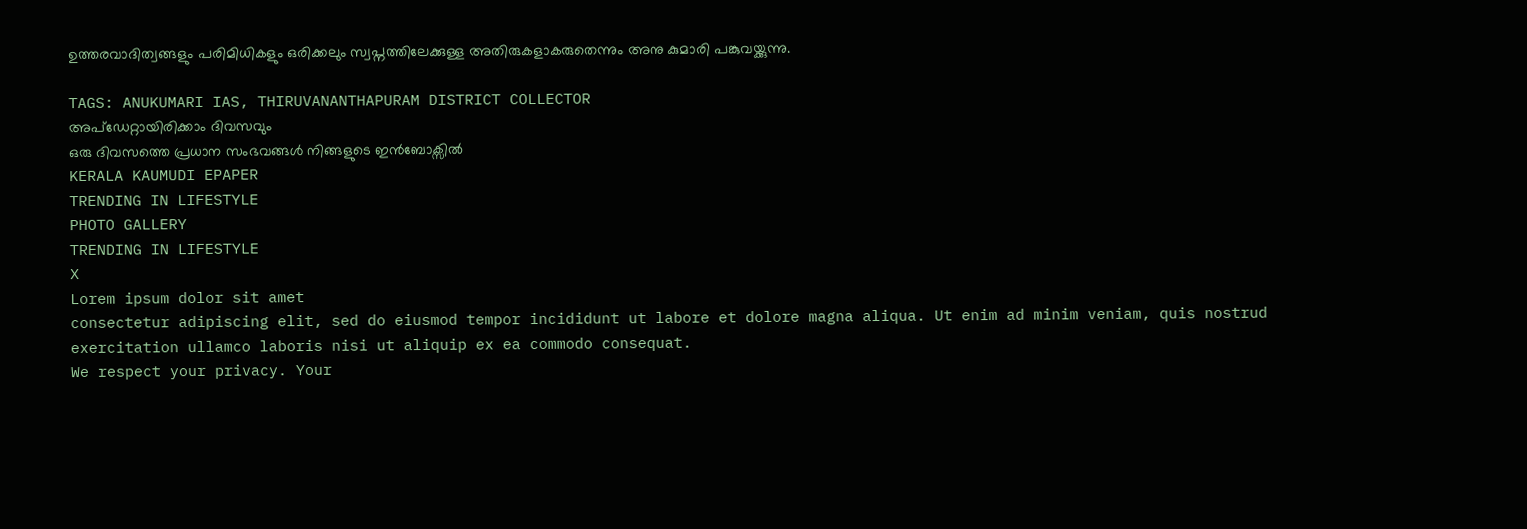ഉത്തരവാദിത്വങ്ങളും പരിമിധികളും ഒരിക്കലും സ്വപ്നത്തിലേക്കുള്ള അതിരുകളാകരുതെന്നും അനു കുമാരി പങ്കുവയ്ക്കുന്നു.

TAGS: ANUKUMARI IAS, THIRUVANANTHAPURAM DISTRICT COLLECTOR
അപ്ഡേറ്റായിരിക്കാം ദിവസവും
ഒരു ദിവസത്തെ പ്രധാന സംഭവങ്ങൾ നിങ്ങളുടെ ഇൻബോക്സിൽ
KERALA KAUMUDI EPAPER
TRENDING IN LIFESTYLE
PHOTO GALLERY
TRENDING IN LIFESTYLE
X
Lorem ipsum dolor sit amet
consectetur adipiscing elit, sed do eiusmod tempor incididunt ut labore et dolore magna aliqua. Ut enim ad minim veniam, quis nostrud exercitation ullamco laboris nisi ut aliquip ex ea commodo consequat.
We respect your privacy. Your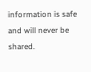information is safe and will never be shared.